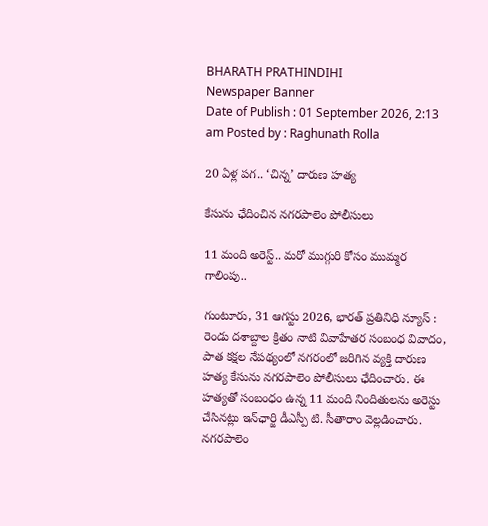BHARATH PRATHINDIHI
Newspaper Banner
Date of Publish : 01 September 2026, 2:13 am Posted by : Raghunath Rolla

20 ఏళ్ల పగ.. ‘చిన్న’ దారుణ హత్య

కేసును ఛేదించిన నగరపాలెం పోలీసులు

11 మంది అరెస్ట్.. మరో ముగ్గురి కోసం ముమ్మర గాలింపు..

గుంటూరు, 31 ఆగస్టు 2026, భారత్ ప్రతినిధి న్యూస్ : రెండు దశాబ్దాల క్రితం నాటి వివాహేతర సంబంధ వివాదం, పాత కక్షల నేపథ్యంలో నగరంలో జరిగిన వ్యక్తి దారుణ హత్య కేసును నగరపాలెం పోలీసులు ఛేదించారు. ఈ హత్యతో సంబంధం ఉన్న 11 మంది నిందితులను అరెస్టు చేసినట్లు ఇన్‌ఛార్జి డీఎస్పీ టి. సీతారాం వెల్లడించారు. నగరపాలెం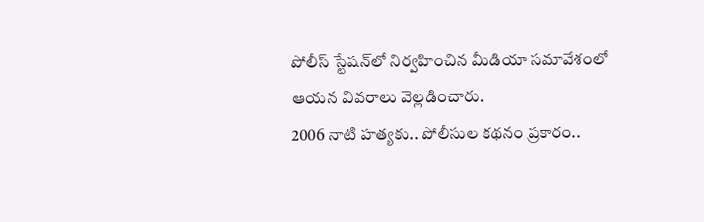పోలీస్ స్టేషన్‌లో నిర్వహించిన మీడియా సమావేశంలో ఆయన వివరాలు వెల్లడించారు.
2006 నాటి హత్యకు.. పోలీసుల కథనం ప్రకారం..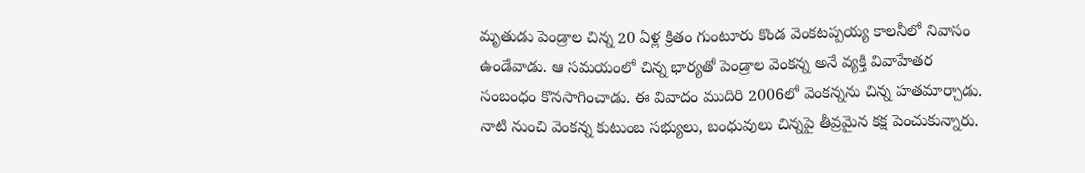మృతుడు పెండ్రాల చిన్న 20 ఏళ్ల క్రితం గుంటూరు కొండ వెంకటప్పయ్య కాలనీలో నివాసం ఉండేవాడు. ఆ సమయంలో చిన్న భార్యతో పెండ్రాల వెంకన్న అనే వ్యక్తి వివాహేతర సంబంధం కొనసాగించాడు. ఈ వివాదం ముదిరి 2006లో వెంకన్నను చిన్న హతమార్చాడు. నాటి నుంచి వెంకన్న కుటుంబ సభ్యులు, బంధువులు చిన్నపై తీవ్రమైన కక్ష పెంచుకున్నారు.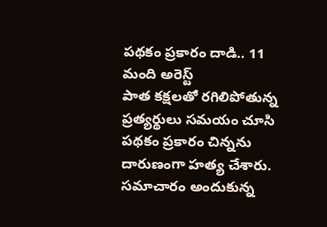పథకం ప్రకారం దాడి.. 11 మంది అరెస్ట్
పాత కక్షలతో రగిలిపోతున్న ప్రత్యర్థులు సమయం చూసి పథకం ప్రకారం చిన్నను దారుణంగా హత్య చేశారు. సమాచారం అందుకున్న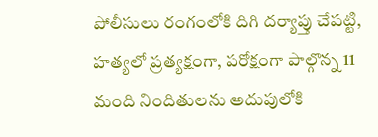పోలీసులు రంగంలోకి దిగి దర్యాప్తు చేపట్టి, హత్యలో ప్రత్యక్షంగా, పరోక్షంగా పాల్గొన్న 11 మంది నిందితులను అదుపులోకి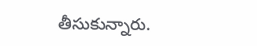తీసుకున్నారు.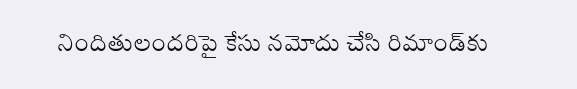నిందితులందరిపై కేసు నమోదు చేసి రిమాండ్‌కు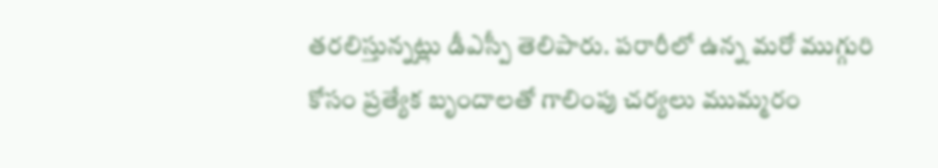తరలిస్తున్నట్లు డీఎస్పీ తెలిపారు. పరారీలో ఉన్న మరో ముగ్గురి కోసం ప్రత్యేక బృందాలతో గాలింపు చర్యలు ముమ్మరం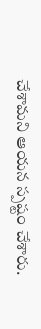చేశామని ఆయన స్పష్టం చేశారు.